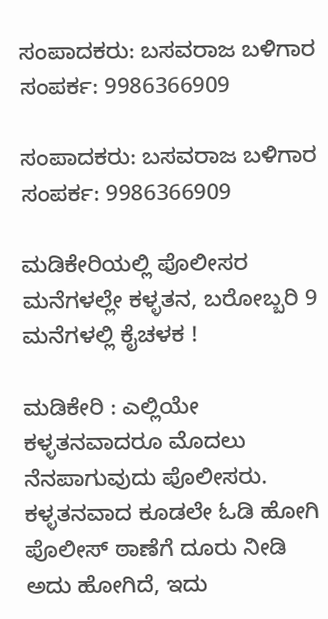ಸಂಪಾದಕರು: ಬಸವರಾಜ ಬಳಿಗಾರ
ಸಂಪರ್ಕ: 9986366909

ಸಂಪಾದಕರು: ಬಸವರಾಜ ಬಳಿಗಾರ
ಸಂಪರ್ಕ: 9986366909

ಮಡಿಕೇರಿಯಲ್ಲಿ ಪೊಲೀಸರ ಮನೆಗಳಲ್ಲೇ ಕಳ್ಳತನ, ಬರೋಬ್ಬರಿ 9 ಮನೆಗಳಲ್ಲಿ ಕೈಚಳಕ !

ಮಡಿಕೇರಿ : ಎಲ್ಲಿಯೇ ಕಳ್ಳತನವಾದರೂ ಮೊದಲು ನೆನಪಾಗುವುದು ಪೊಲೀಸರು. ಕಳ್ಳತನವಾದ ಕೂಡಲೇ ಓಡಿ ಹೋಗಿ ಪೊಲೀಸ್ ಠಾಣೆಗೆ ದೂರು ನೀಡಿ ಅದು ಹೋಗಿದೆ, ಇದು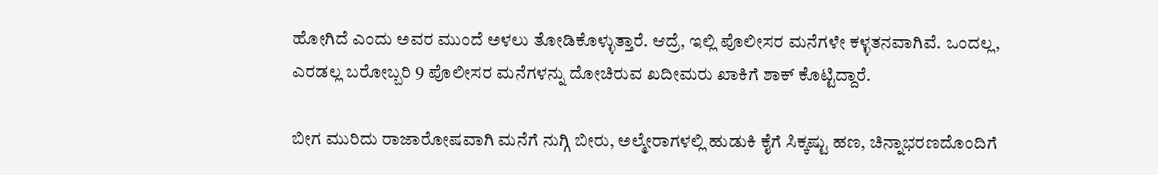ಹೋಗಿದೆ ಎಂದು ಅವರ ಮುಂದೆ ಅಳಲು ತೋಡಿಕೊಳ್ಳುತ್ತಾರೆ. ಆದ್ರೆ, ಇಲ್ಲಿ ಪೊಲೀಸರ ಮನೆಗಳೇ ಕಳ್ಳತನವಾಗಿವೆ. ಒಂದಲ್ಲ, ಎರಡಲ್ಲ ಬರೋಬ್ಬರಿ 9 ಪೊಲೀಸರ ಮನೆಗಳನ್ನು ದೋಚಿರುವ ಖದೀಮರು ಖಾಕಿಗೆ ಶಾಕ್ ಕೊಟ್ಟಿದ್ದಾರೆ.

ಬೀಗ ಮುರಿದು ರಾಜಾರೋಷವಾಗಿ ಮನೆಗೆ ನುಗ್ಗಿ ಬೀರು, ಅಲ್ಮೇರಾಗಳಲ್ಲಿ ಹುಡುಕಿ ಕೈಗೆ ಸಿಕ್ಕಷ್ಟು ಹಣ, ಚಿನ್ನಾಭರಣದೊಂದಿಗೆ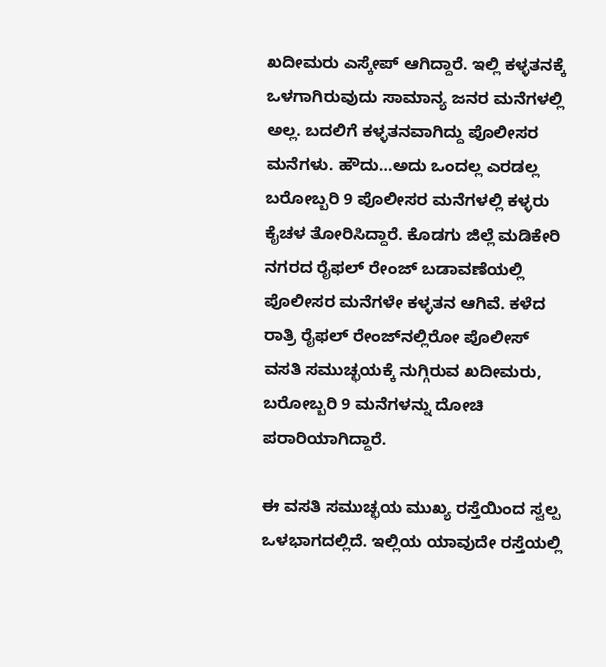ಖದೀಮರು ಎಸ್ಕೇಪ್ ಆಗಿದ್ದಾರೆ. ಇಲ್ಲಿ ಕಳ್ಳತನಕ್ಕೆ ಒಳಗಾಗಿರುವುದು ಸಾಮಾನ್ಯ ಜನರ ಮನೆಗಳಲ್ಲಿ ಅಲ್ಲ. ಬದಲಿಗೆ ಕಳ್ಳತನವಾಗಿದ್ದು ಪೊಲೀಸರ ಮನೆಗಳು. ಹೌದು…ಅದು ಒಂದಲ್ಲ ಎರಡಲ್ಲ ಬರೋಬ್ಬರಿ 9 ಪೊಲೀಸರ ಮನೆಗಳಲ್ಲಿ ಕಳ್ಳರು ಕೈಚಳ ತೋರಿಸಿದ್ದಾರೆ. ಕೊಡಗು ಜಿಲ್ಲೆ ಮಡಿಕೇರಿ ನಗರದ ರೈಫಲ್ ರೇಂಜ್ ಬಡಾವಣೆಯಲ್ಲಿ ಪೊಲೀಸರ ಮನೆಗಳೇ ಕಳ್ಳತನ ಆಗಿವೆ. ಕಳೆದ ರಾತ್ರಿ ರೈಫಲ್ ರೇಂಜ್‌ನಲ್ಲಿರೋ ಪೊಲೀಸ್ ವಸತಿ ಸಮುಚ್ಛಯಕ್ಕೆ ನುಗ್ಗಿರುವ ಖದೀಮರು, ಬರೋಬ್ಬರಿ 9 ಮನೆಗಳನ್ನು ದೋಚಿ ಪರಾರಿಯಾಗಿದ್ದಾರೆ.

ಈ ವಸತಿ ಸಮುಚ್ಛಯ ಮುಖ್ಯ ರಸ್ತೆಯಿಂದ ಸ್ವಲ್ಪ ಒಳಭಾಗದಲ್ಲಿದೆ. ಇಲ್ಲಿಯ ಯಾವುದೇ ರಸ್ತೆಯಲ್ಲಿ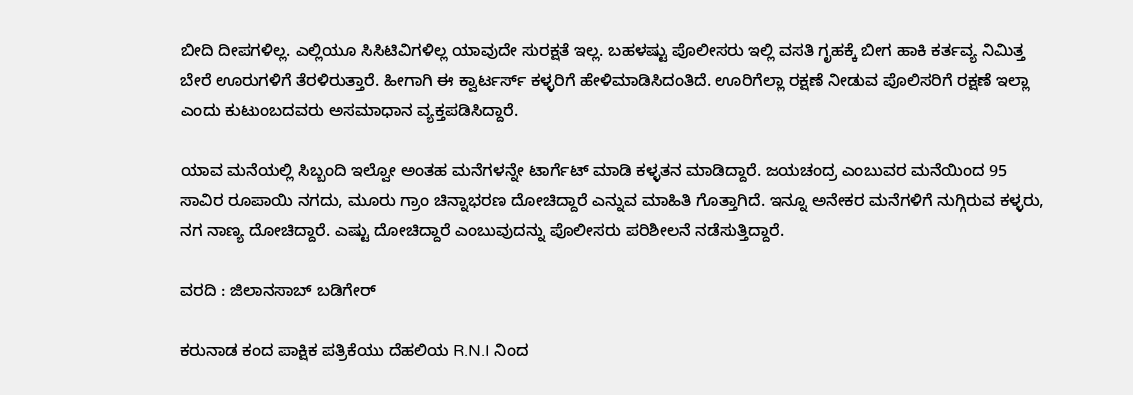ಬೀದಿ ದೀಪಗಳಿಲ್ಲ. ಎಲ್ಲಿಯೂ ಸಿಸಿಟಿವಿಗಳಿಲ್ಲ ಯಾವುದೇ ಸುರಕ್ಷತೆ ಇಲ್ಲ. ಬಹಳಷ್ಟು ಪೊಲೀಸರು ಇಲ್ಲಿ ವಸತಿ ಗೃಹಕ್ಕೆ ಬೀಗ ಹಾಕಿ ಕರ್ತವ್ಯ ನಿಮಿತ್ತ ಬೇರೆ ಊರುಗಳಿಗೆ ತೆರಳಿರುತ್ತಾರೆ. ಹೀಗಾಗಿ ಈ ಕ್ವಾರ್ಟರ್ಸ್‌ ಕಳ್ಳರಿಗೆ ಹೇಳಿಮಾಡಿಸಿದಂತಿದೆ. ಊರಿಗೆಲ್ಲಾ ರಕ್ಷಣೆ ನೀಡುವ ಪೊಲಿಸರಿಗೆ ರಕ್ಷಣೆ ಇಲ್ಲಾ ಎಂದು ಕುಟುಂಬದವರು ಅಸಮಾಧಾನ ವ್ಯಕ್ತಪಡಿಸಿದ್ದಾರೆ.

ಯಾವ ಮನೆಯಲ್ಲಿ ಸಿಬ್ಬಂದಿ ಇಲ್ವೋ ಅಂತಹ ಮನೆಗಳನ್ನೇ ಟಾರ್ಗೆಟ್‌ ಮಾಡಿ ಕಳ್ಳತನ ಮಾಡಿದ್ದಾರೆ. ಜಯಚಂದ್ರ ಎಂಬುವರ ಮನೆಯಿಂದ 95 ಸಾವಿರ ರೂಪಾಯಿ ನಗದು, ಮೂರು ಗ್ರಾಂ ಚಿನ್ನಾಭರಣ ದೋಚಿದ್ದಾರೆ ಎನ್ನುವ ಮಾಹಿತಿ ಗೊತ್ತಾಗಿದೆ. ಇನ್ನೂ ಅನೇಕರ ಮನೆಗಳಿಗೆ ನುಗ್ಗಿರುವ ಕಳ್ಳರು, ನಗ ನಾಣ್ಯ ದೋಚಿದ್ದಾರೆ. ಎಷ್ಟು ದೋಚಿದ್ದಾರೆ ಎಂಬುವುದನ್ನು ಪೊಲೀಸರು ಪರಿಶೀಲನೆ ನಡೆಸುತ್ತಿದ್ದಾರೆ.

ವರದಿ : ಜಿಲಾನಸಾಬ್ ಬಡಿಗೇರ್

ಕರುನಾಡ ಕಂದ ಪಾಕ್ಷಿಕ ಪತ್ರಿಕೆಯು ದೆಹಲಿಯ R.N.I ನಿಂದ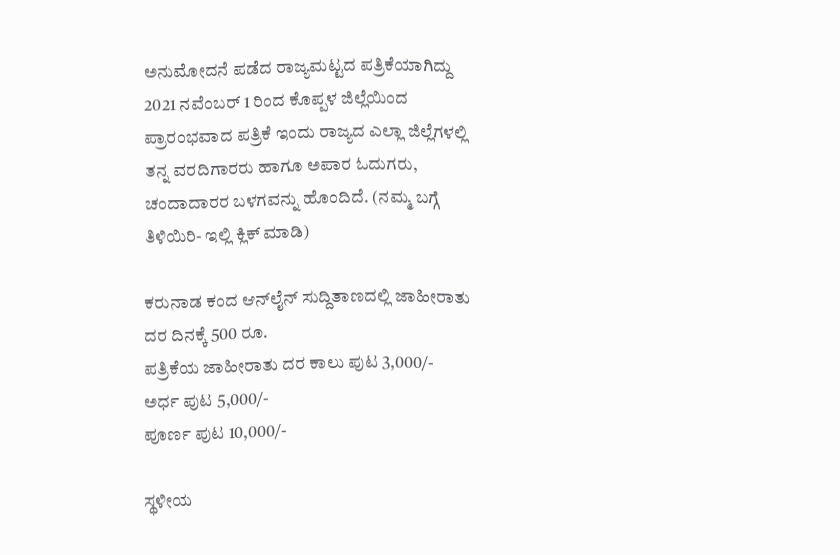ಅನುಮೋದನೆ ಪಡೆದ ರಾಜ್ಯಮಟ್ಟದ ಪತ್ರಿಕೆಯಾಗಿದ್ದು 2021 ನವೆಂಬರ್ 1 ರಿಂದ ಕೊಪ್ಪಳ ಜಿಲ್ಲೆಯಿಂದ ಪ್ರಾರಂಭವಾದ ಪತ್ರಿಕೆ ಇಂದು ರಾಜ್ಯದ ಎಲ್ಲಾ ಜಿಲ್ಲೆಗಳಲ್ಲಿ ತನ್ನ ವರದಿಗಾರರು ಹಾಗೂ ಅಪಾರ ಓದುಗರು, ಚಂದಾದಾರರ ಬಳಗವನ್ನು ಹೊಂದಿದೆ. (ನಮ್ಮ ಬಗ್ಗೆ ತಿಳಿಯಿರಿ- ಇಲ್ಲಿ ಕ್ಲಿಕ್‌ ಮಾಡಿ)

ಕರುನಾಡ ಕಂದ ಆನ್‌ಲೈನ್‌ ಸುದ್ದಿತಾಣದಲ್ಲಿ ಜಾಹೀರಾತು ದರ ದಿನಕ್ಕೆ 500 ರೂ.
ಪತ್ರಿಕೆಯ ಜಾಹೀರಾತು ದರ ಕಾಲು ಪುಟ 3,000/-
ಅರ್ಧ ಪುಟ 5,000/-
ಪೂರ್ಣ ಪುಟ 10,000/-

ಸ್ಥಳೀಯ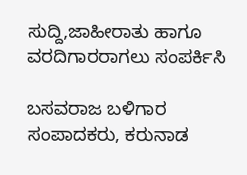ಸುದ್ದಿ,ಜಾಹೀರಾತು ಹಾಗೂ ವರದಿಗಾರರಾಗಲು ಸಂಪರ್ಕಿಸಿ

ಬಸವರಾಜ ಬಳಿಗಾರ
ಸಂಪಾದಕರು, ಕರುನಾಡ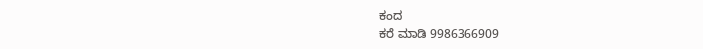ಕಂದ
ಕರೆ ಮಾಡಿ 9986366909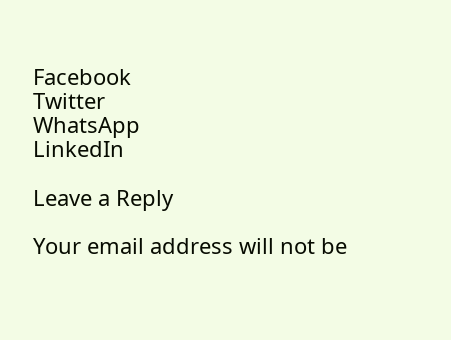Facebook
Twitter
WhatsApp
LinkedIn

Leave a Reply

Your email address will not be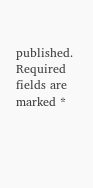published. Required fields are marked *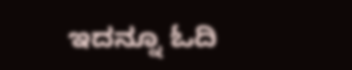ಇದನ್ನೂ ಓದಿ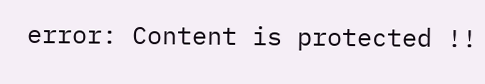error: Content is protected !!